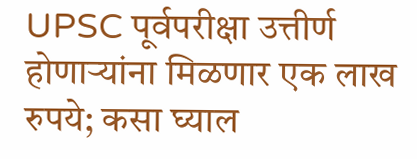UPSC पूर्वपरीक्षा उत्तीर्ण होणाऱ्यांना मिळणार एक लाख रुपये; कसा घ्याल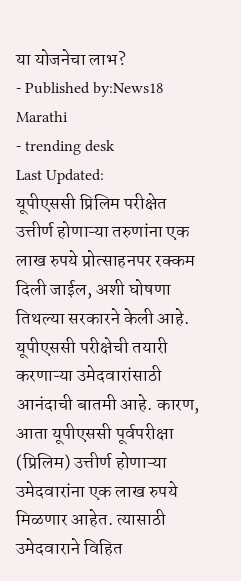या योजनेचा लाभ?
- Published by:News18 Marathi
- trending desk
Last Updated:
यूपीएससी प्रिलिम परीक्षेत उत्तीर्ण होणाऱ्या तरुणांना एक लाख रुपये प्रोत्साहनपर रक्कम दिली जाईल, अशी घोषणा तिथल्या सरकारने केली आहे.
यूपीएससी परीक्षेची तयारी करणाऱ्या उमेदवारांसाठी आनंदाची बातमी आहे. कारण, आता यूपीएससी पूर्वपरीक्षा (प्रिलिम) उत्तीर्ण होणाऱ्या उमेदवारांना एक लाख रुपये मिळणार आहेत. त्यासाठी उमेदवाराने विहित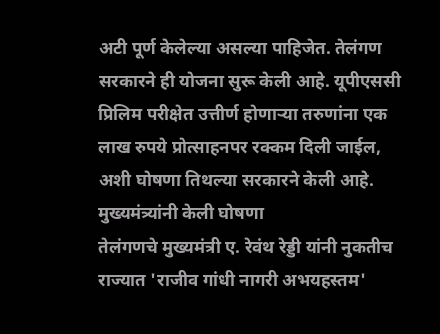अटी पूर्ण केलेल्या असल्या पाहिजेत. तेलंगण सरकारने ही योजना सुरू केली आहे. यूपीएससी प्रिलिम परीक्षेत उत्तीर्ण होणाऱ्या तरुणांना एक लाख रुपये प्रोत्साहनपर रक्कम दिली जाईल, अशी घोषणा तिथल्या सरकारने केली आहे.
मुख्यमंत्र्यांनी केली घोषणा
तेलंगणचे मुख्यमंत्री ए. रेवंथ रेड्डी यांनी नुकतीच राज्यात 'राजीव गांधी नागरी अभयहस्तम'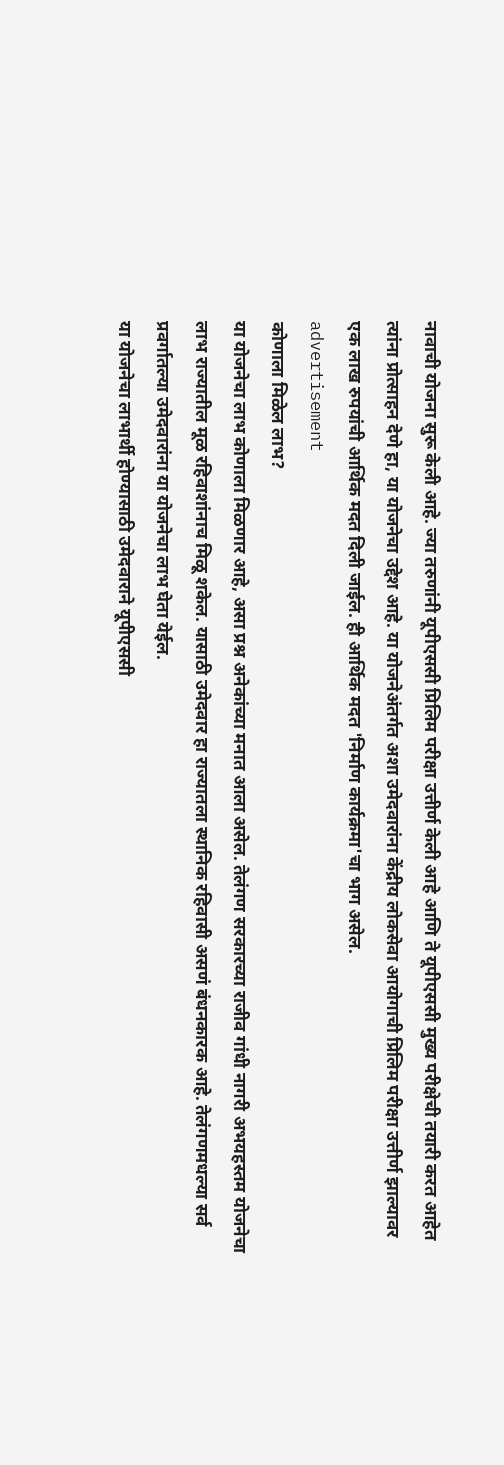नावाची योजना सुरू केली आहे. ज्या तरुणांनी यूपीएससी प्रिलिम परीक्षा उत्तीर्ण केली आहे आणि ते यूपीएससी मुख्य परीक्षेची तयारी करत आहेत त्यांना प्रोत्साहन देणे हा, या योजनेचा उद्देश आहे. या योजनेअंतर्गत अशा उमेदवारांना केंद्रीय लोकसेवा आयोगाची प्रिलिम परीक्षा उत्तीर्ण झाल्यावर एक लाख रुपयांची आर्थिक मदत दिली जाईल. ही आर्थिक मदत 'निर्माण कार्यक्रमा'चा भाग असेल.
advertisement
कोणाला मिळेल लाभ?
या योजनेचा लाभ कोणाला मिळणार आहे, असा प्रश्न अनेकांच्या मनात आला असेल. तेलंगण सरकारच्या राजीव गांधी नागरी अभयहस्तम योजनेचा लाभ राज्यातील मूळ रहिवाशांनाच मिळू शकेल. यासाठी उमेदवार हा राज्यातला स्थानिक रहिवासी असणं बंधनकारक आहे. तेलंगणमधल्या सर्व प्रवर्गातल्या उमेदवारांना या योजनेचा लाभ घेता येईल.
या योजनेचा लाभार्थी होण्यासाठी उमेदवाराने यूपीएससी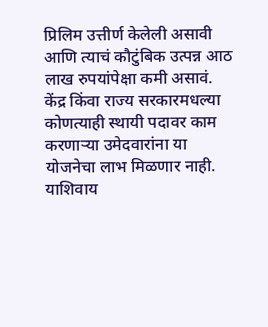प्रिलिम उत्तीर्ण केलेली असावी आणि त्याचं कौटुंबिक उत्पन्न आठ लाख रुपयांपेक्षा कमी असावं. केंद्र किंवा राज्य सरकारमधल्या कोणत्याही स्थायी पदावर काम करणाऱ्या उमेदवारांना या योजनेचा लाभ मिळणार नाही. याशिवाय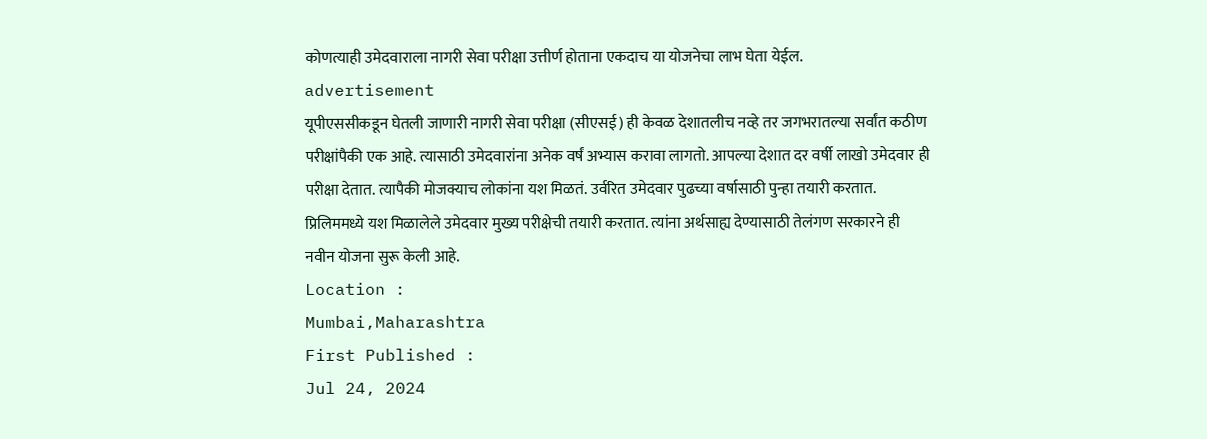कोणत्याही उमेदवाराला नागरी सेवा परीक्षा उत्तीर्ण होताना एकदाच या योजनेचा लाभ घेता येईल.
advertisement
यूपीएससीकडून घेतली जाणारी नागरी सेवा परीक्षा (सीएसई) ही केवळ देशातलीच नव्हे तर जगभरातल्या सर्वांत कठीण परीक्षांपैकी एक आहे. त्यासाठी उमेदवारांना अनेक वर्षं अभ्यास करावा लागतो. आपल्या देशात दर वर्षी लाखो उमेदवार ही परीक्षा देतात. त्यापैकी मोजक्याच लोकांना यश मिळतं. उर्वरित उमेदवार पुढच्या वर्षासाठी पुन्हा तयारी करतात. प्रिलिममध्ये यश मिळालेले उमेदवार मुख्य परीक्षेची तयारी करतात. त्यांना अर्थसाह्य देण्यासाठी तेलंगण सरकारने ही नवीन योजना सुरू केली आहे.
Location :
Mumbai,Maharashtra
First Published :
Jul 24, 2024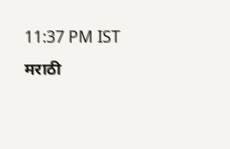11:37 PM IST
मराठी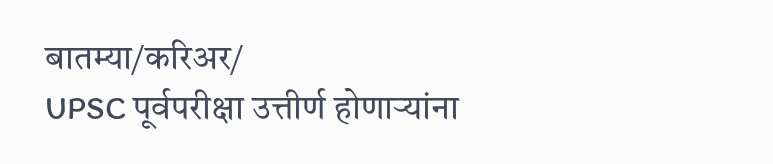बातम्या/करिअर/
UPSC पूर्वपरीक्षा उत्तीर्ण होणाऱ्यांना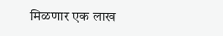मिळणार एक लाख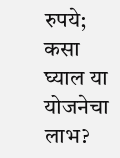रुपये; कसा घ्याल या योजनेचा लाभ?